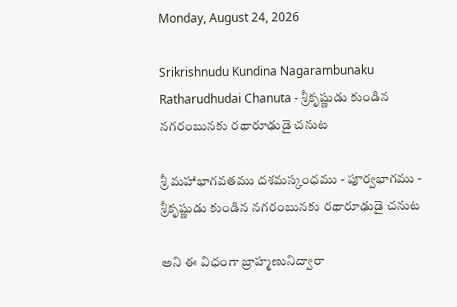Monday, August 24, 2026

Srikrishnudu Kundina Nagarambunaku Ratharudhudai Chanuta - శ్రీకృష్ణుడు కుండిన నగరంబునకు రథారూఢుడై చనుట

శ్రీ మహాభాగవతము దశమస్కంధము - పూర్వభాగము -
శ్రీకృష్ణుడు కుండిన నగరంబునకు రథారూఢుడై చనుట

అని ఈ విధంగా బ్రాహ్మణునిద్వారా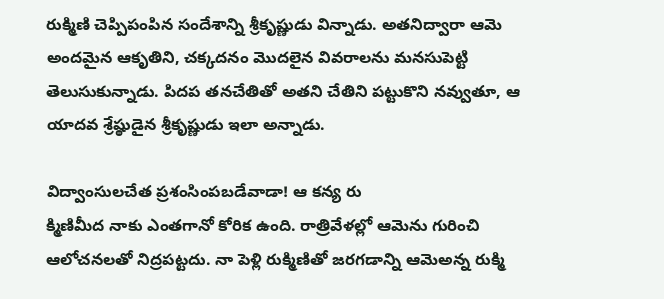రుక్మిణి చెప్పిపంపిన సందేశాన్ని శ్రీకృష్ణుడు విన్నాడు. అతనిద్వారా ఆమె అందమైన ఆకృతిని, చక్కదనం మొదలైన వివరాలను మనసుపెట్టి తెలుసుకున్నాడు. పిదప తనచేతితో అతని చేతిని పట్టుకొని నవ్వుతూ, ఆ యాదవ శ్రేష్ఠుడైన శ్రీకృష్ణుడు ఇలా అన్నాడు.

విద్వాంసులచేత ప్రశంసింపబడేవాడా! ఆ కన్య రు
క్మిణిమీద నాకు ఎంతగానో కోరిక ఉంది. రాత్రివేళల్లో ఆమెను గురించి ఆలోచనలతో నిద్రపట్టదు. నా పెళ్లి రుక్మిణితో జరగడాన్ని ఆమెఅన్న రుక్మి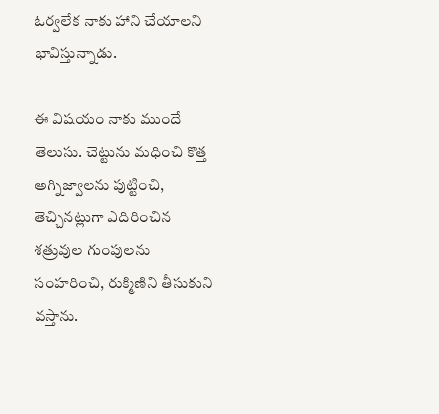ఓర్వలేక నాకు హాని చేయాలని భావిస్తున్నాడు.

ఈ విషయం నాకు ముందే తెలుసు. చెట్టును మధించి కొత్త అగ్నిజ్వాలను పుట్టించి, తెచ్చినట్లుగా ఎదిరించిన శత్రువుల గుంపులను సంహరించి, రుక్మిణిని తీసుకుని వస్తాను.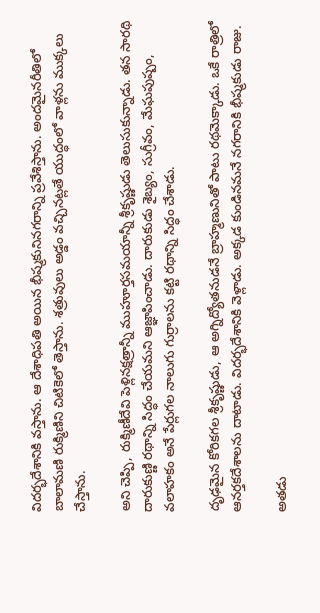విదర్భదేశానికి వస్తాను. ఆ దేశాధిపతి అయిన భీష్మకునినగరాన్ని ప్రవేశిస్తాను. అందమైనరీతిలో బాలామణి రుక్మిణిని చిటికెలో తెస్తాను. శత్రువులు అడ్డం వచ్చినట్లతే యుద్ధంలో వాళ్లను ముక్కలు చేస్తాను.

అని చెప్పి, రుక్మిణీదేవి పెళ్లినక్షత్రాన్నీ ముహూర్తసమయాన్నీ శ్రీకృష్ణుడు తెలుసుకున్నాడు. తన సారథి దారుకుణ్ణి రథాన్ని సిద్ధం చేయమని ఆజ్ఞాపించాడు. దారుకుడు శైబ్యం, సుగ్రీవం, మేఘపుష్పం, వలాహకం అనే పేర్లుగల నాలుగు గుర్రాలను కట్టి రథాన్ని సిద్ధం చేశాడు.

దృఢమైన కోరికగల శ్రీకృష్ణుడు, ఆ అగ్నిద్యోతనుడనే బ్రాహ్మణునితో పాటు రథమెక్కాడు. ఒకే రాత్రిలో ఆనర్తకదేశాలను దాటాడు. విదర్భదేశానికి వెళ్లాడు. అక్కడ కుండినమనే నగరానికి భీష్మకుడు రాజు.

అతడు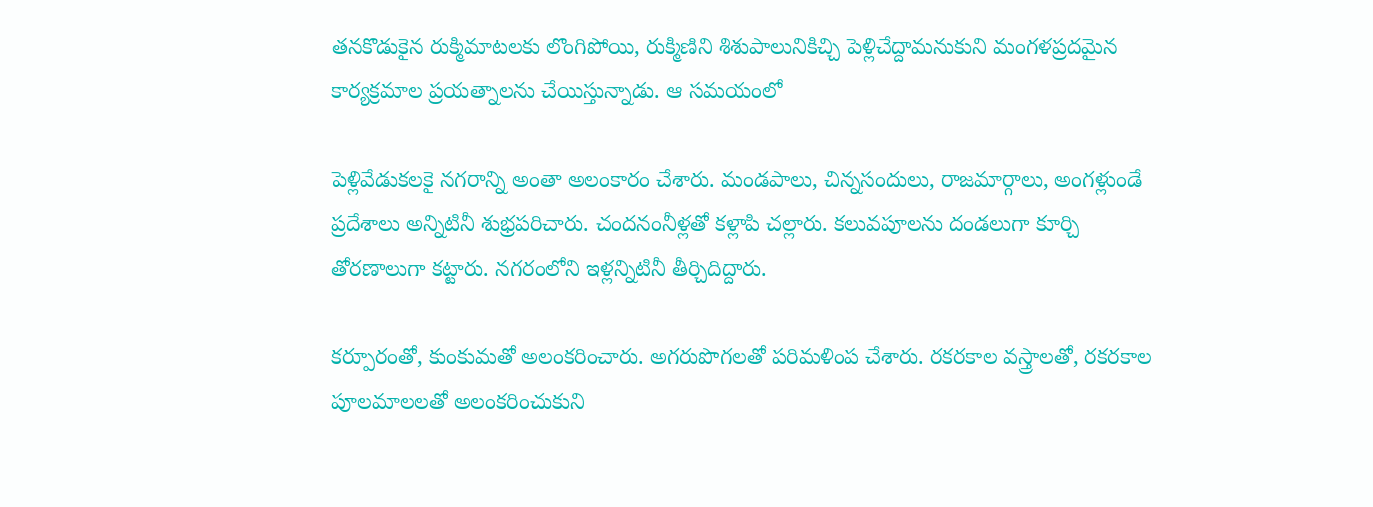తనకొడుకైన రుక్మిమాటలకు లొంగిపోయి, రుక్మిణిని శిశుపాలునికిచ్చి పెళ్లిచేద్దామనుకుని మంగళప్రదమైన కార్యక్రమాల ప్రయత్నాలను చేయిస్తున్నాడు. ఆ సమయంలో

పెళ్లివేడుకలకై నగరాన్ని అంతా అలంకారం చేశారు. మండపాలు, చిన్నసందులు, రాజమార్గాలు, అంగళ్లుండే ప్రదేశాలు అన్నిటినీ శుభ్రపరిచారు. చందనంనీళ్లతో కళ్లాపి చల్లారు. కలువపూలను దండలుగా కూర్చి తోరణాలుగా కట్టారు. నగరంలోని ఇళ్లన్నిటినీ తీర్చిదిద్దారు.

కర్పూరంతో, కుంకుమతో అలంకరించారు. అగరుపొగలతో పరిమళింప చేశారు. రకరకాల వస్త్రాలతో, రకరకాల పూలమాలలతో అలంకరించుకుని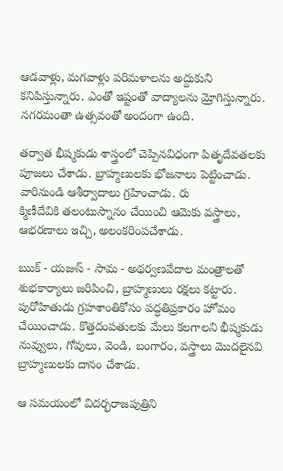ఆడవాళ్లు, మగవాళ్లు పరిమళాలను అద్దుకుని కనిపిస్తున్నారు. ఎంతో ఇష్టంతో వాద్యాలను మ్రోగిస్తున్నారు. నగరమంతా ఉత్సవంతో అందంగా ఉంది.

తర్వాత భీష్మకుడు శాస్త్రంలో చెప్పినవిధంగా పితృదేవతలకు పూజలు చేశాడు. బ్రాహ్మణులకు భోజనాలు పెట్టించాడు. వారినుండి ఆశీర్వాదాలు గ్రహించాడు. రు
క్మిణీదేవికి తలంటుస్నానం చేయించి ఆమెకు వస్త్రాలు, ఆభరణాలు ఇచ్చి, అలంకరింపచేశాడు.

ఋక్‌ - యజుస్‌ - సామ - అథర్వణవేదాల మంత్రాలతో శుభకార్యాలు జరిపించి, బ్రాహ్మణులు రక్షలు కట్టారు. పురోహితుడు గ్రహశాంతికోసం పద్ధతిప్రకారం హోమం చేయించాడు. కొత్తదంపతులకు మేలు కలగాలని భీష్మకుడు నువ్వులు, గోవులు, వెండి, బంగారం, వస్త్రాలు మొదలైనవి బ్రాహ్మణులకు దానం చేశాడు.

ఆ సమయంలో విదర్భరాజపుత్రిని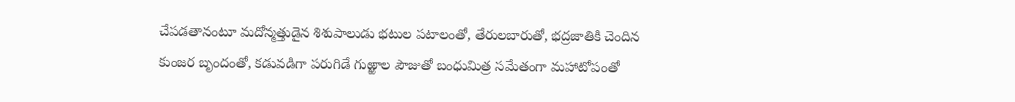చేపడతానంటూ మదోన్మత్తుడైన శిశుపాలుడు భటుల పటాలంతో, తేరులబారుతో, భద్రజాతికి చెందిన కుంజర బృందంతో, కడువడిగా పరుగిడే గుఱ్ఱాల పౌజుతో బంధుమిత్ర సమేతంగా మహాటోపంతో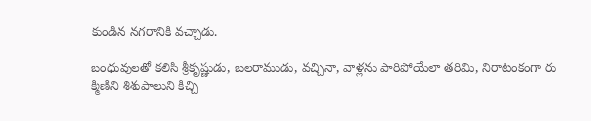కుండిన నగరానికి వచ్చాడు.

బంధువులతో కలిసి శ్రీకృష్ణుడు, బలరాముడు, వచ్చినా, వాళ్లను పారిపోయేలా తరిమి, నిరాటంకంగా రు
క్మిణిని శిశుపాలుని కిచ్చి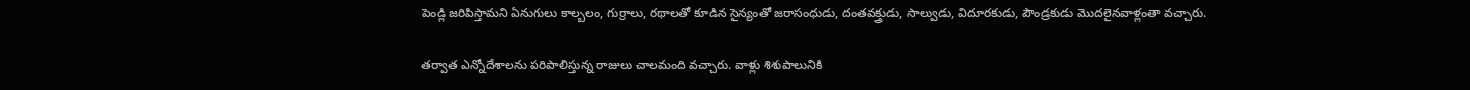పెండ్లి జరిపిస్తామని ఏనుగులు కాల్బలం, గుర్రాలు, రథాలతో కూడిన సైన్యంతో జరాసంధుడు, దంతవక్త్రుడు, సాల్వుడు, విదూరకుడు, పౌండ్రకుడు మొదలైనవాళ్లంతా వచ్చారు.

తర్వాత ఎన్నోదేశాలను పరిపాలిస్తున్న రాజులు చాలమంది వచ్చారు. వాళ్లు శిశుపాలునికి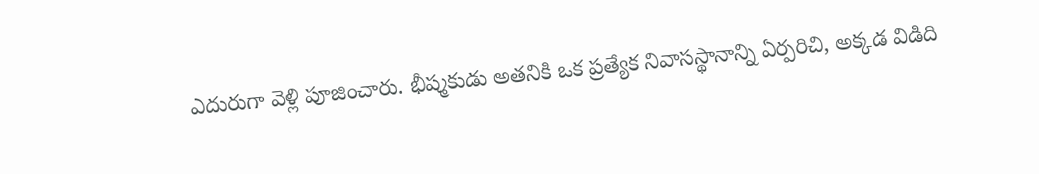ఎదురుగా వెళ్లి పూజించారు. భీష్మకుడు అతనికి ఒక ప్రత్యేక నివాసస్థానాన్ని ఏర్పరిచి, అక్కడ విడిది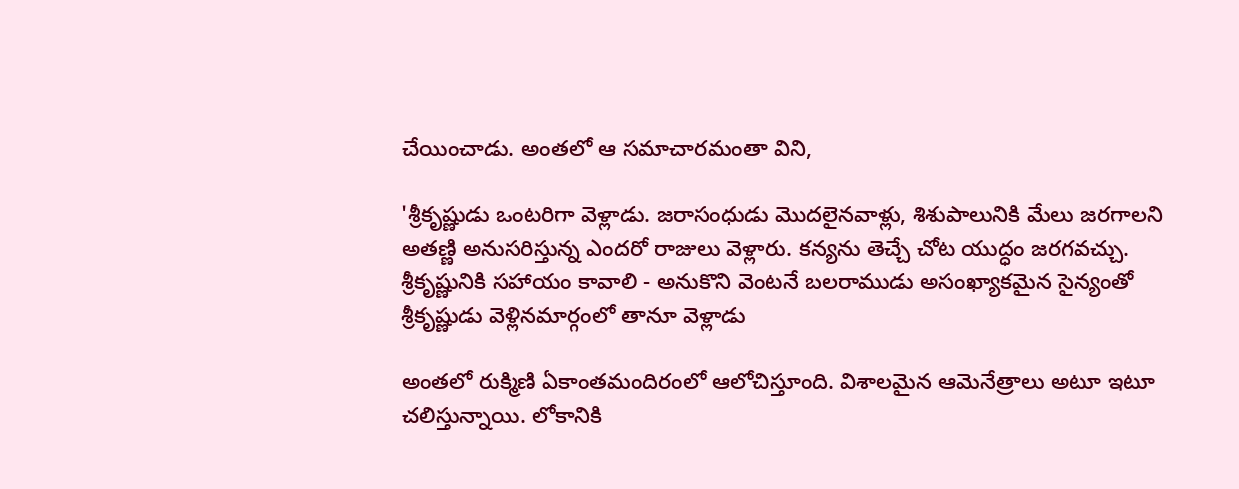చేయించాడు. అంతలో ఆ సమాచారమంతా విని,

'శ్రీకృష్ణుడు ఒంటరిగా వెళ్లాడు. జరాసంధుడు మొదలైనవాళ్లు, శిశుపాలునికి మేలు జరగాలని అతణ్ణి అనుసరిస్తున్న ఎందరో రాజులు వెళ్లారు. కన్యను తెచ్చే చోట యుద్ధం జరగవచ్చు. శ్రీకృష్ణునికి సహాయం కావాలి - అనుకొని వెంటనే బలరాముడు అసంఖ్యాకమైన సైన్యంతో శ్రీకృష్ణుడు వెళ్లినమార్గంలో తానూ వెళ్లాడు

అంతలో రుక్మిణి ఏకాంతమందిరంలో ఆలోచిస్తూంది. విశాలమైన ఆమెనేత్రాలు అటూ ఇటూ చలిస్తున్నాయి. లోకానికి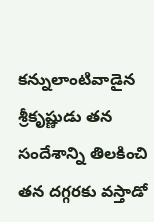కన్నులాంటివాడైన శ్రీకృష్ణుడు తన సందేశాన్ని తిలకించి తన దగ్గరకు వస్తాడో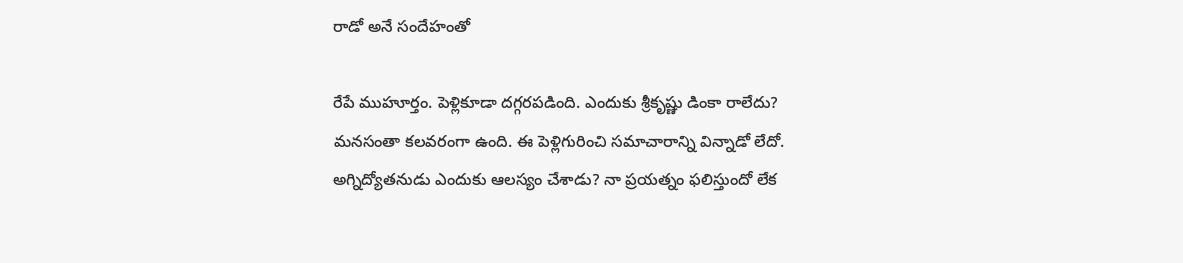రాడో అనే సందేహంతో

రేపే ముహూర్తం. పెళ్లికూడా దగ్గరపడింది. ఎందుకు శ్రీకృష్ణు డింకా రాలేదు? మనసంతా కలవరంగా ఉంది. ఈ పెళ్లిగురించి సమాచారాన్ని విన్నాడో లేదో. అగ్నిద్యోతనుడు ఎందుకు ఆలస్యం చేశాడు? నా ప్రయత్నం ఫలిస్తుందో లేక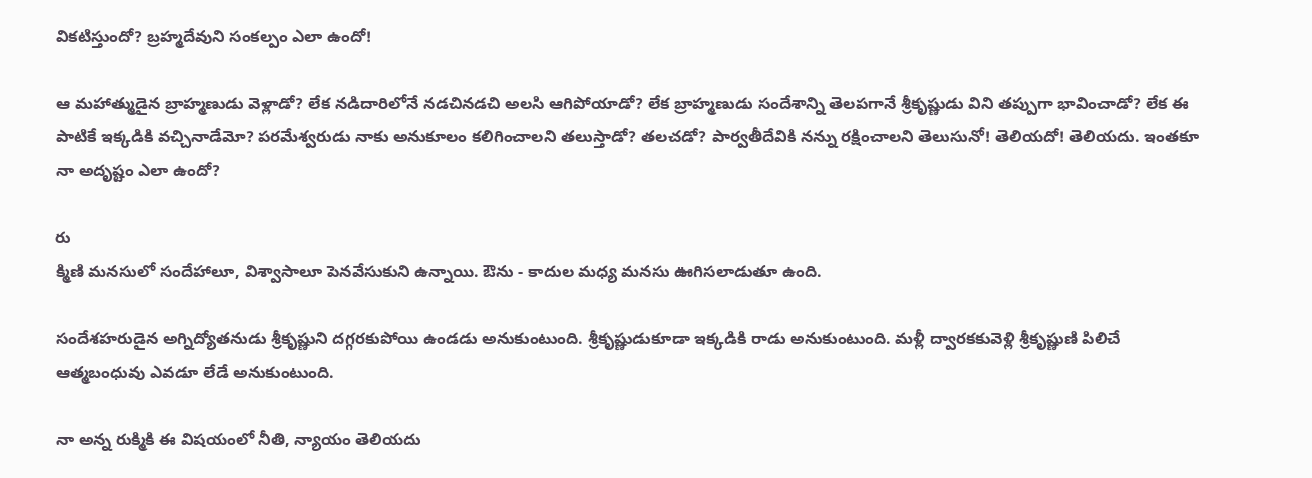వికటిస్తుందో? బ్రహ్మదేవుని సంకల్పం ఎలా ఉందో!

ఆ మహాత్ముడైన బ్రాహ్మణుడు వెళ్లాడో? లేక నడిదారిలోనే నడచినడచి అలసి ఆగిపోయాడో? లేక బ్రాహ్మణుడు సందేశాన్ని తెలపగానే శ్రీకృష్ణుడు విని తప్పుగా భావించాడో? లేక ఈ పాటికే ఇక్కడికి వచ్చినాడేమో? పరమేశ్వరుడు నాకు అనుకూలం కలిగించాలని తలుస్తాడో? తలచడో? పార్వతీదేవికి నన్ను రక్షించాలని తెలుసునో! తెలియదో! తెలియదు. ఇంతకూ నా అదృష్టం ఎలా ఉందో?

రు
క్మిణి మనసులో సందేహాలూ, విశ్వాసాలూ పెనవేసుకుని ఉన్నాయి. ఔను - కాదుల మధ్య మనసు ఊగిసలాడుతూ ఉంది.

సందేశహరుడైన అగ్నిద్యోతనుడు శ్రీకృష్ణుని దగ్గరకుపోయి ఉండడు అనుకుంటుంది. శ్రీకృష్ణుడుకూడా ఇక్కడికి రాడు అనుకుంటుంది. మళ్లీ ద్వారకకువెళ్లి శ్రీకృష్ణుణి పిలిచే ఆత్మబంధువు ఎవడూ లేడే అనుకుంటుంది.

నా అన్న రుక్మికి ఈ విషయంలో నీతి, న్యాయం తెలియదు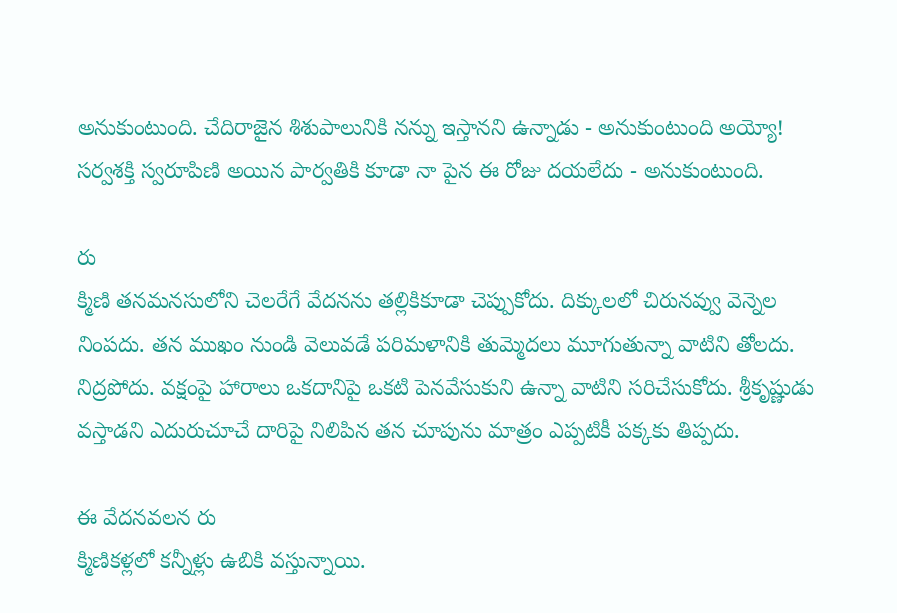అనుకుంటుంది. చేదిరాజైన శిశుపాలునికి నన్ను ఇస్తానని ఉన్నాడు - అనుకుంటుంది అయ్యో! సర్వశక్తి స్వరూపిణి అయిన పార్వతికి కూడా నా పైన ఈ రోజు దయలేదు - అనుకుంటుంది.

రు
క్మిణి తనమనసులోని చెలరేగే వేదనను తల్లికికూడా చెప్పుకోదు. దిక్కులలో చిరునవ్వు వెన్నెల నింపదు. తన ముఖం నుండి వెలువడే పరిమళానికి తుమ్మెదలు మూగుతున్నా వాటిని తోలదు. నిద్రపోదు. వక్షంపై హారాలు ఒకదానిపై ఒకటి పెనవేసుకుని ఉన్నా వాటిని సరిచేసుకోదు. శ్రీకృష్ణుడు వస్తాడని ఎదురుచూచే దారిపై నిలిపిన తన చూపును మాత్రం ఎప్పటికీ పక్కకు తిప్పదు.

ఈ వేదనవలన రు
క్మిణికళ్లలో కన్నీళ్లు ఉబికి వస్తున్నాయి.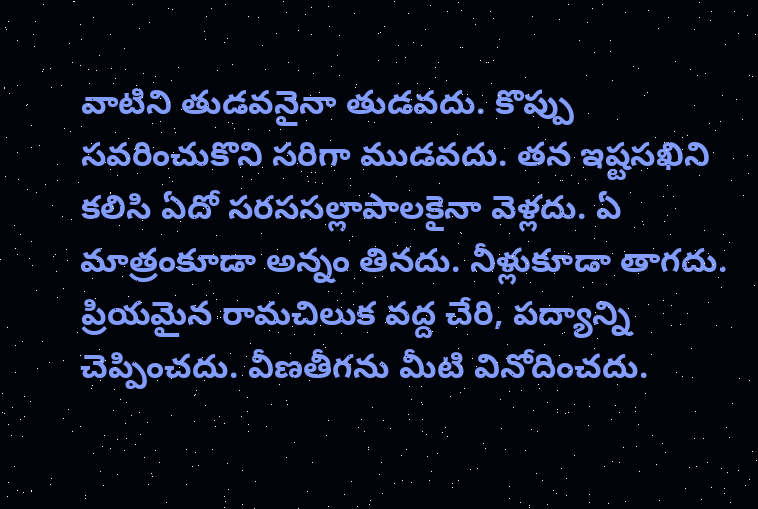వాటిని తుడవనైనా తుడవదు. కొప్పు సవరించుకొని సరిగా ముడవదు. తన ఇష్టసఖిని కలిసి ఏదో సరససల్లాపాలకైనా వెళ్లదు. ఏ మాత్రంకూడా అన్నం తినదు. నీళ్లుకూడా తాగదు. ప్రియమైన రామచిలుక వద్ద చేరి, పద్యాన్ని చెప్పించదు. వీణతీగను మీటి వినోదించదు.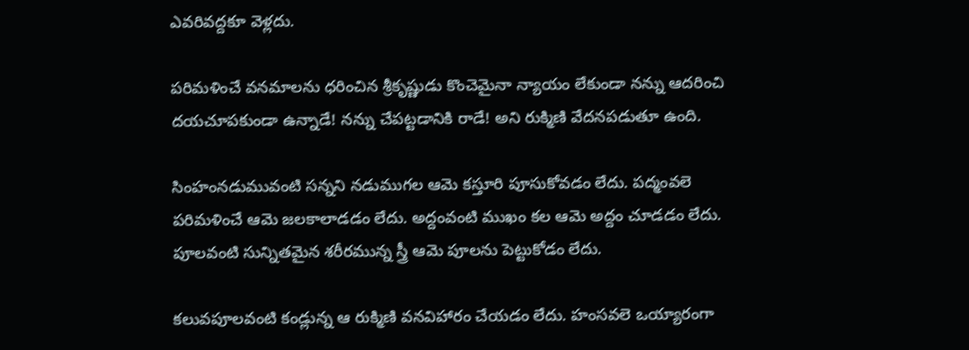ఎవరివద్దకూ వెళ్లదు.

పరిమళించే వనమాలను ధరించిన శ్రీకృష్ణుడు కొంచెమైనా న్యాయం లేకుండా నన్ను ఆదరించి దయచూపకుండా ఉన్నాడే! నన్ను చేపట్టడానికి రాడే! అని రుక్మిణి వేదనపడుతూ ఉంది.

సింహంనడుమువంటి సన్నని నడుముగల ఆమె కస్తూరి పూసుకోవడం లేదు. పద్మంవలె పరిమళించే ఆమె జలకాలాడడం లేదు. అద్దంవంటి ముఖం కల ఆమె అద్దం చూడడం లేదు. పూలవంటి సున్నితమైన శరీరమున్న స్త్రీ ఆమె పూలను పెట్టుకోడం లేదు.

కలువపూలవంటి కండ్లున్న ఆ రుక్మిణి వనవిహారం చేయడం లేదు. హంసవలె ఒయ్యారంగా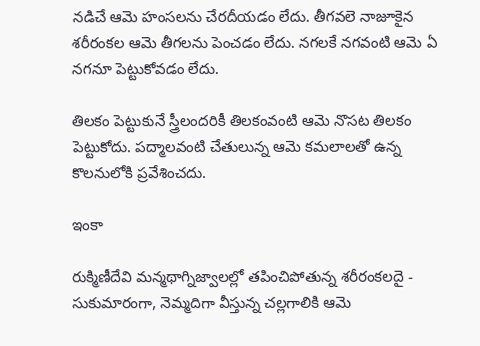నడిచే ఆమె హంసలను చేరదీయడం లేదు. తీగవలె నాజూకైన శరీరంకల ఆమె తీగలను పెంచడం లేదు. నగలకే నగవంటి ఆమె ఏ నగనూ పెట్టుకోవడం లేదు.

తిలకం పెట్టుకునే స్త్రీలందరికీ తిలకంవంటి ఆమె నొసట తిలకం పెట్టుకోదు. పద్మాలవంటి చేతులున్న ఆమె కమలాలతో ఉన్న కొలనులోకి ప్రవేశించదు.

ఇంకా

రుక్మిణీదేవి మన్మథాగ్నిజ్వాలల్లో తపించిపోతున్న శరీరంకలదై - సుకుమారంగా, నెమ్మదిగా వీస్తున్న చల్లగాలికి ఆమె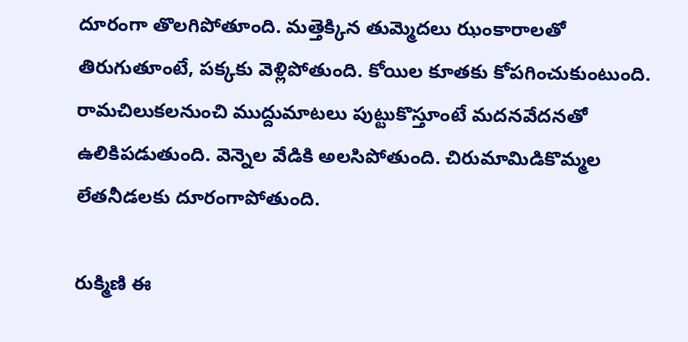దూరంగా తొలగిపోతూంది. మత్తెక్కిన తుమ్మెదలు ఝంకారాలతో తిరుగుతూంటే, పక్కకు వెళ్లిపోతుంది. కోయిల కూతకు కోపగించుకుంటుంది. రామచిలుకలనుంచి ముద్దుమాటలు పుట్టుకొస్తూంటే మదనవేదనతో ఉలికిపడుతుంది. వెన్నెల వేడికి అలసిపోతుంది. చిరుమామిడికొమ్మల లేతనీడలకు దూరంగాపోతుంది.

రుక్మిణి ఈ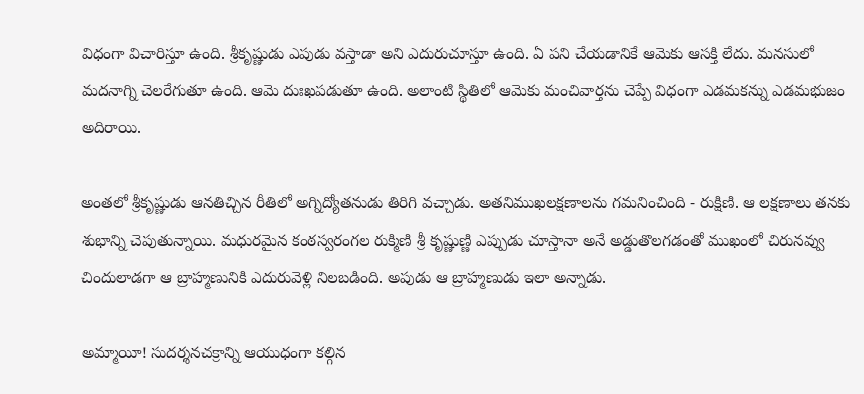విధంగా విచారిస్తూ ఉంది. శ్రీకృష్ణుడు ఎపుడు వస్తాడా అని ఎదురుచూస్తూ ఉంది. ఏ పని చేయడానికే ఆమెకు ఆసక్తి లేదు. మనసులో మదనాగ్ని చెలరేగుతూ ఉంది. ఆమె దుఃఖపడుతూ ఉంది. అలాంటి స్థితిలో ఆమెకు మంచివార్తను చెప్పే విధంగా ఎడమకన్ను ఎడమభుజం అదిరాయి.

అంతలో శ్రీకృష్ణుడు ఆనతిచ్చిన రీతిలో అగ్నిద్యోతనుడు తిరిగి వచ్చాడు. అతనిముఖలక్షణాలను గమనించింది - రుక్షిణి. ఆ లక్షణాలు తనకు శుభాన్ని చెపుతున్నాయి. మధురమైన కంఠస్వరంగల రుక్మిణి శ్రీ కృష్ణుణ్ణి ఎప్పుడు చూస్తానా అనే అడ్డుతొలగడంతో ముఖంలో చిరునవ్వు చిందులాడగా ఆ బ్రాహ్మణునికి ఎదురువెళ్లి నిలబడింది. అపుడు ఆ బ్రాహ్మణుడు ఇలా అన్నాడు.

అమ్మాయీ! సుదర్శనచక్రాన్ని ఆయుధంగా కల్గిన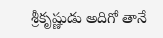శ్రీకృష్ణుడు అదిగో తానే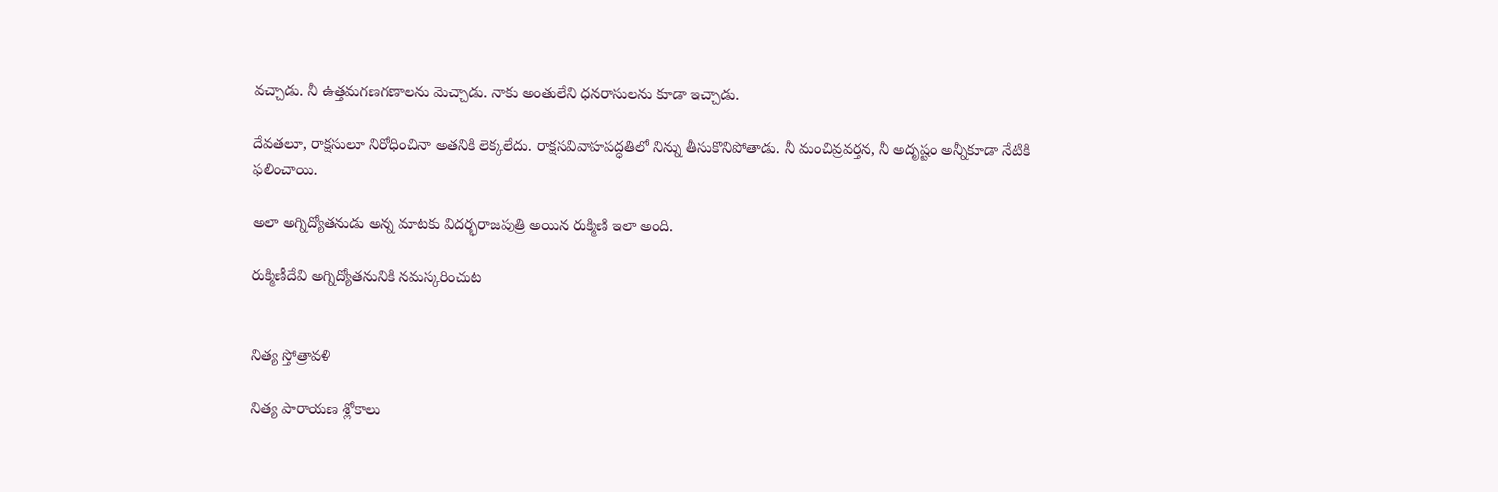వచ్చాడు. నీ ఉత్తమగణగణాలను మెచ్చాడు. నాకు అంతులేని ధనరాసులను కూడా ఇచ్చాడు.

దేవతలూ, రాక్షసులూ నిరోధించినా అతనికి లెక్కలేదు. రాక్షసవివాహపద్ధతిలో నిన్ను తీసుకొనిపోతాడు. నీ మంచివ్రవర్తన, నీ అదృష్టం అన్నీకూడా నేటికి ఫలించాయి.

అలా అగ్నిద్యోతనుడు అన్న మాటకు విదర్భరాజపుత్రి అయిన రుక్మిణి ఇలా అంది.

రుక్మిణీదేవి అగ్నిద్యోతనునికి నమస్కరించుట


నిత్య స్తోత్రావళి

నిత్య పారాయణ శ్లోకాలు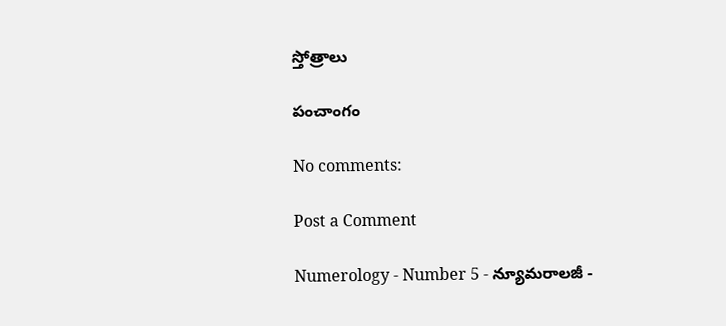స్తోత్రాలు

పంచాంగం

No comments:

Post a Comment

Numerology - Number 5 - న్యూమరాలజీ -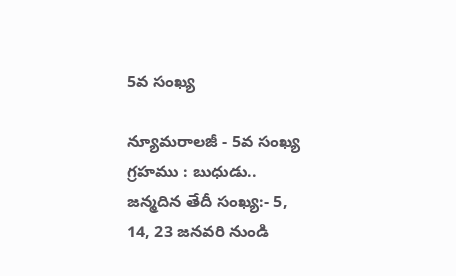5వ సంఖ్య

న్యూమరాలజీ - 5వ సంఖ్య గ్రహము : బుధుడు.. జన్మదిన తేదీ సంఖ్య:- 5, 14, 23 జనవరి నుండి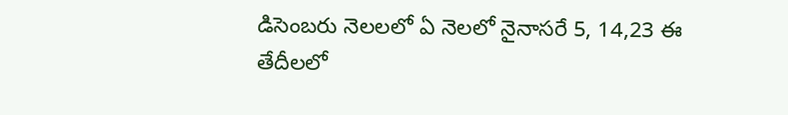డిసెంబరు నెలలలో ఏ నెలలో నైనాసరే 5, 14,23 ఈ తేదీలలో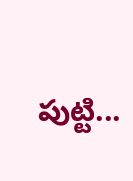పుట్టి...